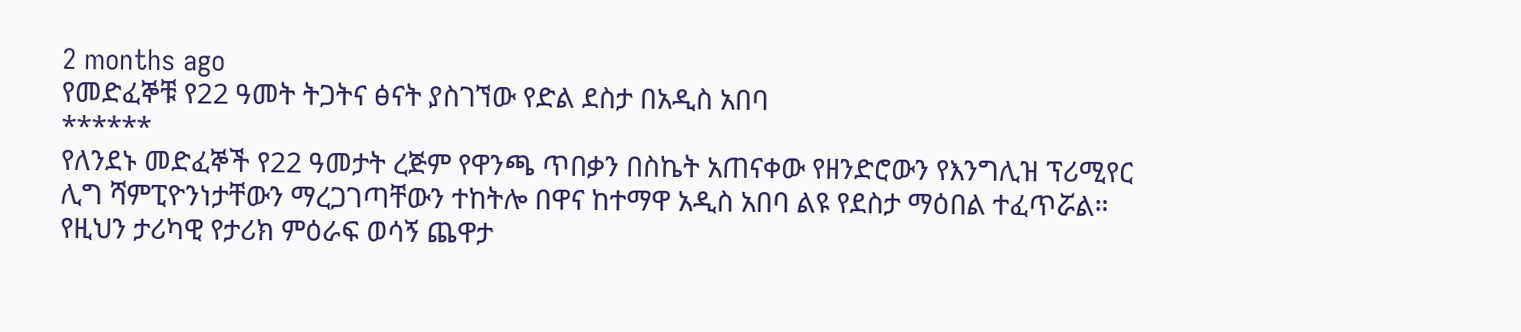2 months ago
የመድፈኞቹ የ22 ዓመት ትጋትና ፅናት ያስገኘው የድል ደስታ በአዲስ አበባ
******
የለንደኑ መድፈኞች የ22 ዓመታት ረጅም የዋንጫ ጥበቃን በስኬት አጠናቀው የዘንድሮውን የእንግሊዝ ፕሪሚየር ሊግ ሻምፒዮንነታቸውን ማረጋገጣቸውን ተከትሎ በዋና ከተማዋ አዲስ አበባ ልዩ የደስታ ማዕበል ተፈጥሯል።
የዚህን ታሪካዊ የታሪክ ምዕራፍ ወሳኝ ጨዋታ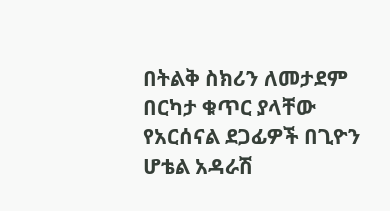በትልቅ ስክሪን ለመታደም በርካታ ቁጥር ያላቸው የአርሰናል ደጋፊዎች በጊዮን ሆቴል አዳራሽ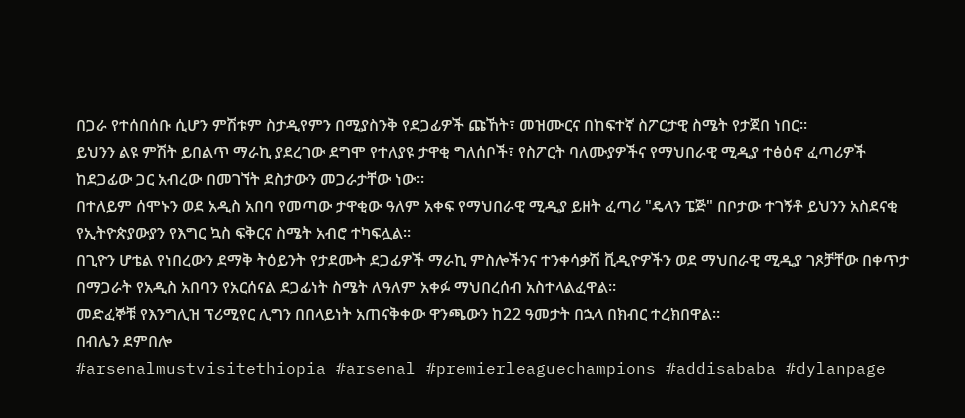በጋራ የተሰበሰቡ ሲሆን ምሽቱም ስታዲየምን በሚያስንቅ የደጋፊዎች ጩኸት፣ መዝሙርና በከፍተኛ ስፖርታዊ ስሜት የታጀበ ነበር።
ይህንን ልዩ ምሽት ይበልጥ ማራኪ ያደረገው ደግሞ የተለያዩ ታዋቂ ግለሰቦች፣ የስፖርት ባለሙያዎችና የማህበራዊ ሚዲያ ተፅዕኖ ፈጣሪዎች ከደጋፊው ጋር አብረው በመገኘት ደስታውን መጋራታቸው ነው፡፡
በተለይም ሰሞኑን ወደ አዲስ አበባ የመጣው ታዋቂው ዓለም አቀፍ የማህበራዊ ሚዲያ ይዘት ፈጣሪ "ዴላን ፔጅ" በቦታው ተገኝቶ ይህንን አስደናቂ የኢትዮጵያውያን የእግር ኳስ ፍቅርና ስሜት አብሮ ተካፍሏል።
በጊዮን ሆቴል የነበረውን ደማቅ ትዕይንት የታደሙት ደጋፊዎች ማራኪ ምስሎችንና ተንቀሳቃሽ ቪዲዮዎችን ወደ ማህበራዊ ሚዲያ ገጾቻቸው በቀጥታ በማጋራት የአዲስ አበባን የአርሰናል ደጋፊነት ስሜት ለዓለም አቀፉ ማህበረሰብ አስተላልፈዋል።
መድፈኞቹ የእንግሊዝ ፕሪሚየር ሊግን በበላይነት አጠናቅቀው ዋንጫውን ከ22 ዓመታት በኋላ በክብር ተረክበዋል።
በብሌን ደምበሎ
#arsenalmustvisitethiopia #arsenal #premierleaguechampions #addisababa #dylanpage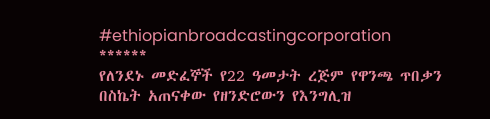#ethiopianbroadcastingcorporation
******
የለንደኑ መድፈኞች የ22 ዓመታት ረጅም የዋንጫ ጥበቃን በስኬት አጠናቀው የዘንድሮውን የእንግሊዝ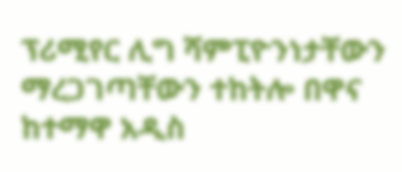ፕሪሚየር ሊግ ሻምፒዮንነታቸውን ማረጋገጣቸውን ተከትሎ በዋና ከተማዋ አዲስ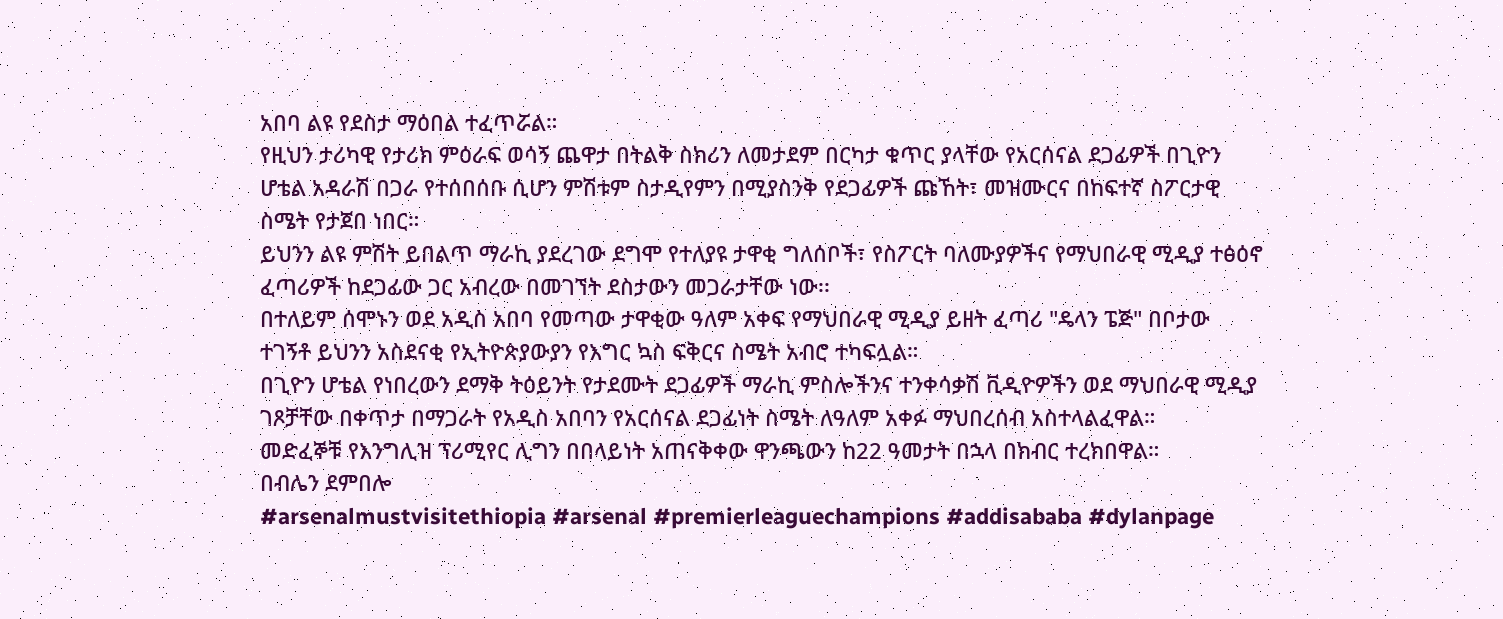አበባ ልዩ የደስታ ማዕበል ተፈጥሯል።
የዚህን ታሪካዊ የታሪክ ምዕራፍ ወሳኝ ጨዋታ በትልቅ ስክሪን ለመታደም በርካታ ቁጥር ያላቸው የአርሰናል ደጋፊዎች በጊዮን ሆቴል አዳራሽ በጋራ የተሰበሰቡ ሲሆን ምሽቱም ስታዲየምን በሚያስንቅ የደጋፊዎች ጩኸት፣ መዝሙርና በከፍተኛ ስፖርታዊ ስሜት የታጀበ ነበር።
ይህንን ልዩ ምሽት ይበልጥ ማራኪ ያደረገው ደግሞ የተለያዩ ታዋቂ ግለሰቦች፣ የስፖርት ባለሙያዎችና የማህበራዊ ሚዲያ ተፅዕኖ ፈጣሪዎች ከደጋፊው ጋር አብረው በመገኘት ደስታውን መጋራታቸው ነው፡፡
በተለይም ሰሞኑን ወደ አዲስ አበባ የመጣው ታዋቂው ዓለም አቀፍ የማህበራዊ ሚዲያ ይዘት ፈጣሪ "ዴላን ፔጅ" በቦታው ተገኝቶ ይህንን አስደናቂ የኢትዮጵያውያን የእግር ኳስ ፍቅርና ስሜት አብሮ ተካፍሏል።
በጊዮን ሆቴል የነበረውን ደማቅ ትዕይንት የታደሙት ደጋፊዎች ማራኪ ምስሎችንና ተንቀሳቃሽ ቪዲዮዎችን ወደ ማህበራዊ ሚዲያ ገጾቻቸው በቀጥታ በማጋራት የአዲስ አበባን የአርሰናል ደጋፊነት ስሜት ለዓለም አቀፉ ማህበረሰብ አስተላልፈዋል።
መድፈኞቹ የእንግሊዝ ፕሪሚየር ሊግን በበላይነት አጠናቅቀው ዋንጫውን ከ22 ዓመታት በኋላ በክብር ተረክበዋል።
በብሌን ደምበሎ
#arsenalmustvisitethiopia #arsenal #premierleaguechampions #addisababa #dylanpage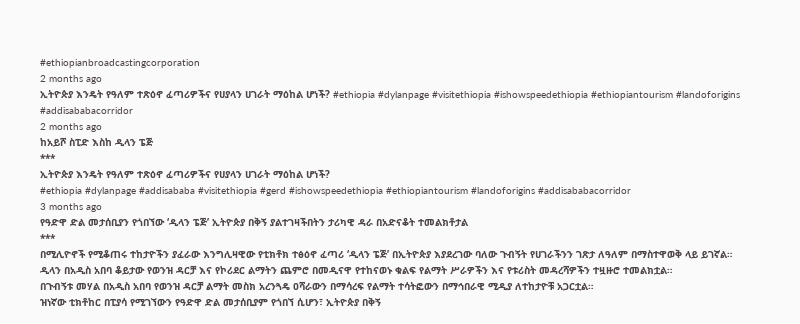#ethiopianbroadcastingcorporation
2 months ago
ኢትዮጵያ እንዴት የዓለም ተጽዕኖ ፈጣሪዎችና የሀያላን ሀገራት ማዕከል ሆነች? #ethiopia #dylanpage #visitethiopia #ishowspeedethiopia #ethiopiantourism #landoforigins #addisababacorridor
2 months ago
ከአይሾ ስፒድ እስከ ዲላን ፔጅ
***
ኢትዮጵያ እንዴት የዓለም ተጽዕኖ ፈጣሪዎችና የሀያላን ሀገራት ማዕከል ሆነች?
#ethiopia #dylanpage #addisababa #visitethiopia #gerd #ishowspeedethiopia #ethiopiantourism #landoforigins #addisababacorridor
3 months ago
የዓድዋ ድል መታሰቢያን የጎበኘው ‘ዲላን ፔጅ’ ኢትዮጵያ በቅኝ ያልተገዛችበትን ታሪካዊ ዳራ በአድናቆት ተመልክቶታል
***
በሚሊዮኖች የሚቆጠሩ ተከታዮችን ያፈራው እንግሊዛዊው የቲክቶክ ተፅዕኖ ፈጣሪ ‘ዲላን ፔጅ’ በኢትዮጵያ እያደረገው ባለው ጉብኝት የሀገራችንን ገጽታ ለዓለም በማስተዋወቅ ላይ ይገኛል።
ዲላን በአዲስ አበባ ቆይታው የወንዝ ዳርቻ እና የኮሪደር ልማትን ጨምሮ በመዲናዋ የተከናወኑ ቁልፍ የልማት ሥራዎችን እና የቱሪስት መዳረሻዎችን ተዟዙሮ ተመልክቷል።
በጉብኝቱ መሃል በአዲስ አበባ የወንዝ ዳርቻ ልማት መስክ አረንጓዴ ዐሻራውን በማሳረፍ የልማት ተሳትፎውን በማኅበራዊ ሚዲያ ለተከታዮቹ አጋርቷል።
ዝነኛው ቲክቶከር በፒያሳ የሚገኘውን የዓድዋ ድል መታሰቢያም የጎበኘ ሲሆን፣ ኢትዮጵያ በቅኝ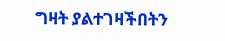ግዛት ያልተገዛችበትን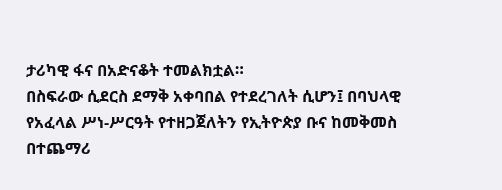ታሪካዊ ፋና በአድናቆት ተመልክቷል።
በስፍራው ሲደርስ ደማቅ አቀባበል የተደረገለት ሲሆን፤ በባህላዊ የአፈላል ሥነ-ሥርዓት የተዘጋጀለትን የኢትዮጵያ ቡና ከመቅመስ በተጨማሪ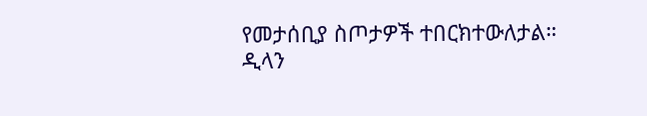የመታሰቢያ ስጦታዎች ተበርክተውለታል።
ዲላን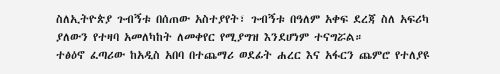ስለኢትዮጵያ ጉብኝቱ በሰጠው አስተያየት፣ ጉብኝቱ በዓለም አቀፍ ደረጃ ስለ አፍሪካ ያለውን የተዛባ አመለካከት ለመቀየር የሚያግዝ እንደሆነም ተናግሯል።
ተፅዕኖ ፈጣሪው ከአዲስ አበባ በተጨማሪ ወደፊት ሐረር እና አፋርን ጨምሮ የተለያዩ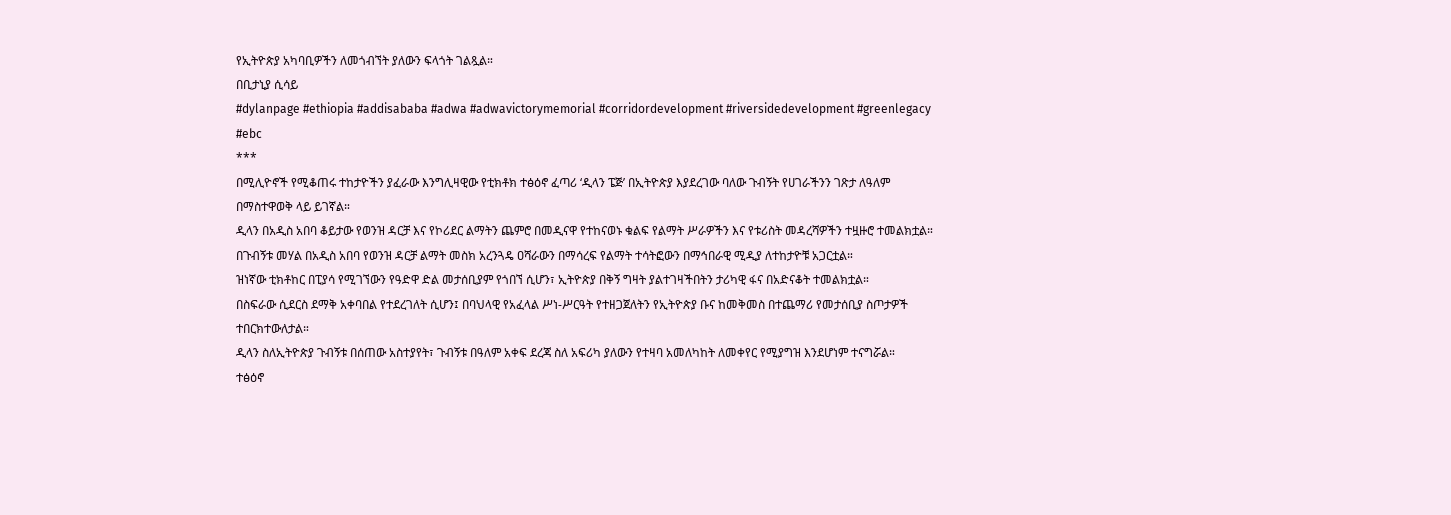የኢትዮጵያ አካባቢዎችን ለመጎብኘት ያለውን ፍላጎት ገልጿል።
በቢታኒያ ሲሳይ
#dylanpage #ethiopia #addisababa #adwa #adwavictorymemorial #corridordevelopment #riversidedevelopment #greenlegacy #ebc
***
በሚሊዮኖች የሚቆጠሩ ተከታዮችን ያፈራው እንግሊዛዊው የቲክቶክ ተፅዕኖ ፈጣሪ ‘ዲላን ፔጅ’ በኢትዮጵያ እያደረገው ባለው ጉብኝት የሀገራችንን ገጽታ ለዓለም በማስተዋወቅ ላይ ይገኛል።
ዲላን በአዲስ አበባ ቆይታው የወንዝ ዳርቻ እና የኮሪደር ልማትን ጨምሮ በመዲናዋ የተከናወኑ ቁልፍ የልማት ሥራዎችን እና የቱሪስት መዳረሻዎችን ተዟዙሮ ተመልክቷል።
በጉብኝቱ መሃል በአዲስ አበባ የወንዝ ዳርቻ ልማት መስክ አረንጓዴ ዐሻራውን በማሳረፍ የልማት ተሳትፎውን በማኅበራዊ ሚዲያ ለተከታዮቹ አጋርቷል።
ዝነኛው ቲክቶከር በፒያሳ የሚገኘውን የዓድዋ ድል መታሰቢያም የጎበኘ ሲሆን፣ ኢትዮጵያ በቅኝ ግዛት ያልተገዛችበትን ታሪካዊ ፋና በአድናቆት ተመልክቷል።
በስፍራው ሲደርስ ደማቅ አቀባበል የተደረገለት ሲሆን፤ በባህላዊ የአፈላል ሥነ-ሥርዓት የተዘጋጀለትን የኢትዮጵያ ቡና ከመቅመስ በተጨማሪ የመታሰቢያ ስጦታዎች ተበርክተውለታል።
ዲላን ስለኢትዮጵያ ጉብኝቱ በሰጠው አስተያየት፣ ጉብኝቱ በዓለም አቀፍ ደረጃ ስለ አፍሪካ ያለውን የተዛባ አመለካከት ለመቀየር የሚያግዝ እንደሆነም ተናግሯል።
ተፅዕኖ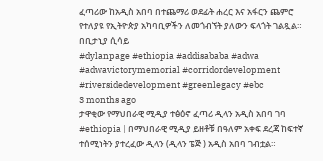ፈጣሪው ከአዲስ አበባ በተጨማሪ ወደፊት ሐረር እና አፋርን ጨምሮ የተለያዩ የኢትዮጵያ አካባቢዎችን ለመጎብኘት ያለውን ፍላጎት ገልጿል።
በቢታኒያ ሲሳይ
#dylanpage #ethiopia #addisababa #adwa #adwavictorymemorial #corridordevelopment #riversidedevelopment #greenlegacy #ebc
3 months ago
ታዋቂው የማህበራዊ ሚዲያ ተፅዕኖ ፈጣሪ ዲላን አዲስ አበባ ገባ
#ethiopia | በማህበራዊ ሚዲያ ይዘቶቹ በዓለም አቀፍ ደረጃ ከፍተኛ ተሰሚነትን ያተረፈው ዲላን (ዲላን ፔጅ ) አዲስ አበባ ገብቷል።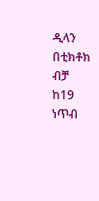ዲላን በቲክቶክ ብቻ ከ19 ነጥብ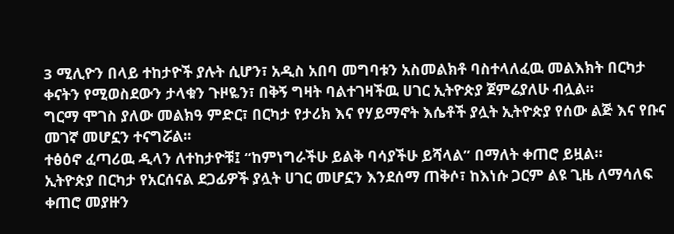3 ሚሊዮን በላይ ተከታዮች ያሉት ሲሆን፣ አዲስ አበባ መግባቱን አስመልክቶ ባስተላለፈዉ መልእክት በርካታ ቀናትን የሚወስደውን ታላቁን ጉዞዬን፣ በቅኝ ግዛት ባልተገዛችዉ ሀገር ኢትዮጵያ ጀምሬያለሁ ብሏል።
ግርማ ሞገስ ያለው መልክዓ ምድር፣ በርካታ የታሪክ እና የሃይማኖት እሴቶች ያሏት ኢትዮጵያ የሰው ልጅ እና የቡና መገኛ መሆኗን ተናግሯል፡፡
ተፅዕኖ ፈጣሪዉ ዲላን ለተከታዮቹ፤ “ከምነግራችሁ ይልቅ ባሳያችሁ ይሻላል” በማለት ቀጠሮ ይዟል።
ኢትዮጵያ በርካታ የአርሰናል ደጋፊዎች ያሏት ሀገር መሆኗን እንደሰማ ጠቅሶ፣ ከእነሱ ጋርም ልዩ ጊዜ ለማሳለፍ ቀጠሮ መያዙን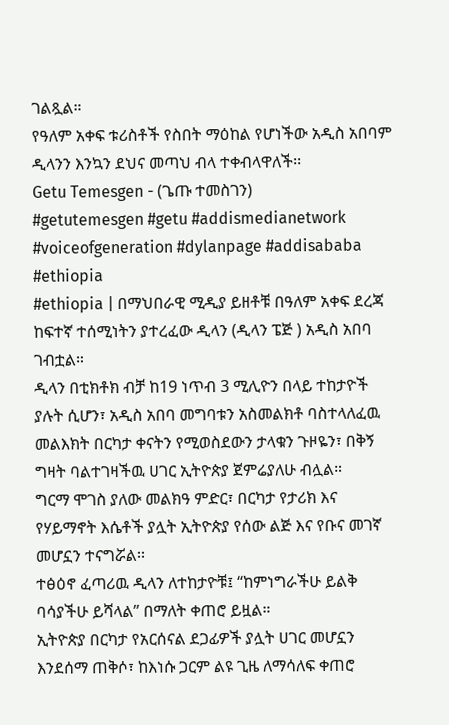ገልጿል።
የዓለም አቀፍ ቱሪስቶች የስበት ማዕከል የሆነችው አዲስ አበባም ዲላንን እንኳን ደህና መጣህ ብላ ተቀብላዋለች፡፡
Getu Temesgen - (ጌጡ ተመስገን)
#getutemesgen #getu #addismedianetwork #voiceofgeneration #dylanpage #addisababa #ethiopia
#ethiopia | በማህበራዊ ሚዲያ ይዘቶቹ በዓለም አቀፍ ደረጃ ከፍተኛ ተሰሚነትን ያተረፈው ዲላን (ዲላን ፔጅ ) አዲስ አበባ ገብቷል።
ዲላን በቲክቶክ ብቻ ከ19 ነጥብ 3 ሚሊዮን በላይ ተከታዮች ያሉት ሲሆን፣ አዲስ አበባ መግባቱን አስመልክቶ ባስተላለፈዉ መልእክት በርካታ ቀናትን የሚወስደውን ታላቁን ጉዞዬን፣ በቅኝ ግዛት ባልተገዛችዉ ሀገር ኢትዮጵያ ጀምሬያለሁ ብሏል።
ግርማ ሞገስ ያለው መልክዓ ምድር፣ በርካታ የታሪክ እና የሃይማኖት እሴቶች ያሏት ኢትዮጵያ የሰው ልጅ እና የቡና መገኛ መሆኗን ተናግሯል፡፡
ተፅዕኖ ፈጣሪዉ ዲላን ለተከታዮቹ፤ “ከምነግራችሁ ይልቅ ባሳያችሁ ይሻላል” በማለት ቀጠሮ ይዟል።
ኢትዮጵያ በርካታ የአርሰናል ደጋፊዎች ያሏት ሀገር መሆኗን እንደሰማ ጠቅሶ፣ ከእነሱ ጋርም ልዩ ጊዜ ለማሳለፍ ቀጠሮ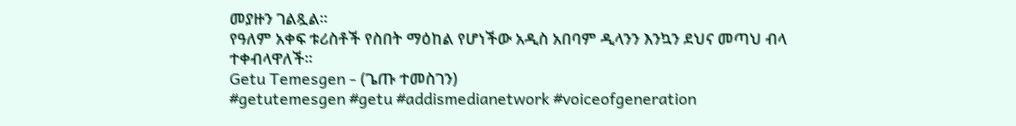መያዙን ገልጿል።
የዓለም አቀፍ ቱሪስቶች የስበት ማዕከል የሆነችው አዲስ አበባም ዲላንን እንኳን ደህና መጣህ ብላ ተቀብላዋለች፡፡
Getu Temesgen - (ጌጡ ተመስገን)
#getutemesgen #getu #addismedianetwork #voiceofgeneration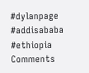#dylanpage #addisababa #ethiopia
Comments